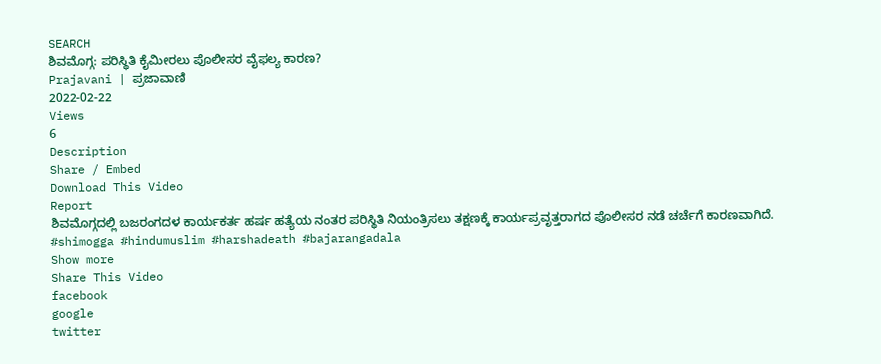SEARCH
ಶಿವಮೊಗ್ಗ: ಪರಿಸ್ಥಿತಿ ಕೈಮೀರಲು ಪೊಲೀಸರ ವೈಫಲ್ಯ ಕಾರಣ?
Prajavani | ಪ್ರಜಾವಾಣಿ
2022-02-22
Views
6
Description
Share / Embed
Download This Video
Report
ಶಿವಮೊಗ್ಗದಲ್ಲಿ ಬಜರಂಗದಳ ಕಾರ್ಯಕರ್ತ ಹರ್ಷ ಹತ್ಯೆಯ ನಂತರ ಪರಿಸ್ಥಿತಿ ನಿಯಂತ್ರಿಸಲು ತಕ್ಷಣಕ್ಕೆ ಕಾರ್ಯಪ್ರವೃತ್ತರಾಗದ ಪೊಲೀಸರ ನಡೆ ಚರ್ಚೆಗೆ ಕಾರಣವಾಗಿದೆ.
#shimogga #hindumuslim #harshadeath #bajarangadala
Show more
Share This Video
facebook
google
twitter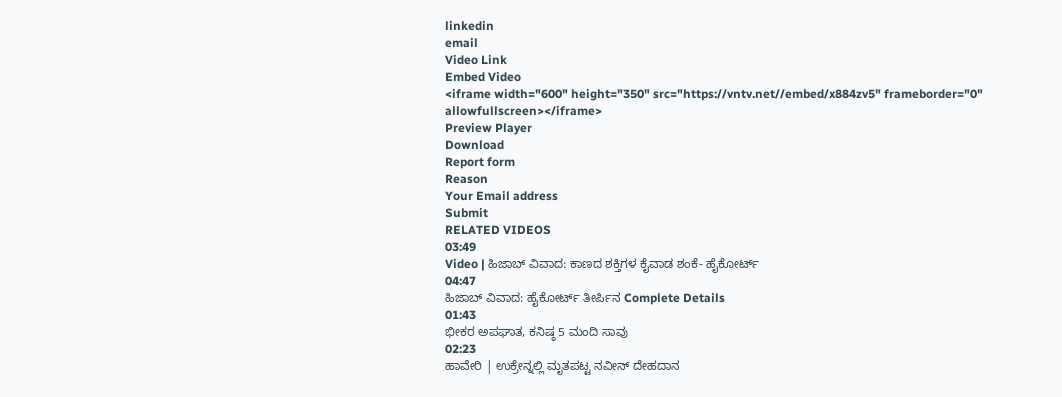linkedin
email
Video Link
Embed Video
<iframe width="600" height="350" src="https://vntv.net//embed/x884zv5" frameborder="0" allowfullscreen></iframe>
Preview Player
Download
Report form
Reason
Your Email address
Submit
RELATED VIDEOS
03:49
Video | ಹಿಜಾಬ್ ವಿವಾದ: ಕಾಣದ ಶಕ್ತಿಗಳ ಕೈವಾಡ ಶಂಕೆ- ಹೈಕೋರ್ಟ್
04:47
ಹಿಜಾಬ್ ವಿವಾದ: ಹೈಕೋರ್ಟ್ ತೀರ್ಪಿನ Complete Details
01:43
ಭೀಕರ ಅಪಘಾತ, ಕನಿಷ್ಠ 5 ಮಂದಿ ಸಾವು
02:23
ಹಾವೇರಿ | ಉಕ್ರೇನ್ನಲ್ಲಿ ಮೃತಪಟ್ಟ ನವೀನ್ ದೇಹದಾನ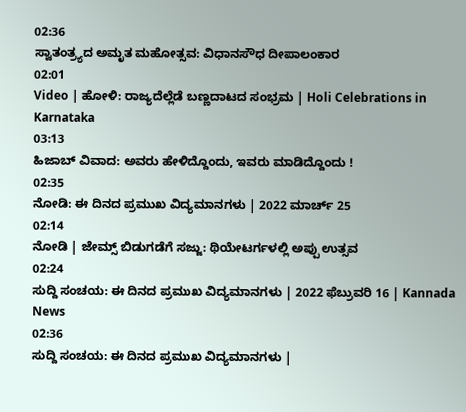02:36
ಸ್ವಾತಂತ್ರ್ಯದ ಅಮೃತ ಮಹೋತ್ಸವ: ವಿಧಾನಸೌಧ ದೀಪಾಲಂಕಾರ
02:01
Video | ಹೋಳಿ: ರಾಜ್ಯದೆಲ್ಲೆಡೆ ಬಣ್ಣದಾಟದ ಸಂಭ್ರಮ | Holi Celebrations in Karnataka
03:13
ಹಿಜಾಬ್ ವಿವಾದ: ಅವರು ಹೇಳಿದ್ದೊಂದು, ಇವರು ಮಾಡಿದ್ದೊಂದು !
02:35
ನೋಡಿ: ಈ ದಿನದ ಪ್ರಮುಖ ವಿದ್ಯಮಾನಗಳು | 2022 ಮಾರ್ಚ್ 25
02:14
ನೋಡಿ | ಜೇಮ್ಸ್ ಬಿಡುಗಡೆಗೆ ಸಜ್ಜು: ಥಿಯೇಟರ್ಗಳಲ್ಲಿ ಅಪ್ಪು ಉತ್ಸವ
02:24
ಸುದ್ದಿ ಸಂಚಯ: ಈ ದಿನದ ಪ್ರಮುಖ ವಿದ್ಯಮಾನಗಳು | 2022 ಫೆಬ್ರುವರಿ 16 | Kannada News
02:36
ಸುದ್ದಿ ಸಂಚಯ: ಈ ದಿನದ ಪ್ರಮುಖ ವಿದ್ಯಮಾನಗಳು |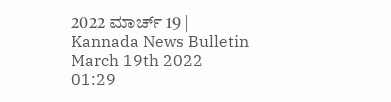2022 ಮಾರ್ಚ್ 19 | Kannada News Bulletin March 19th 2022
01:29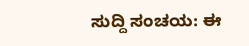ಸುದ್ದಿ ಸಂಚಯ: ಈ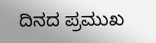ದಿನದ ಪ್ರಮುಖ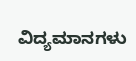ವಿದ್ಯಮಾನಗಳು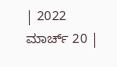| 2022 ಮಾರ್ಚ್ 20 |